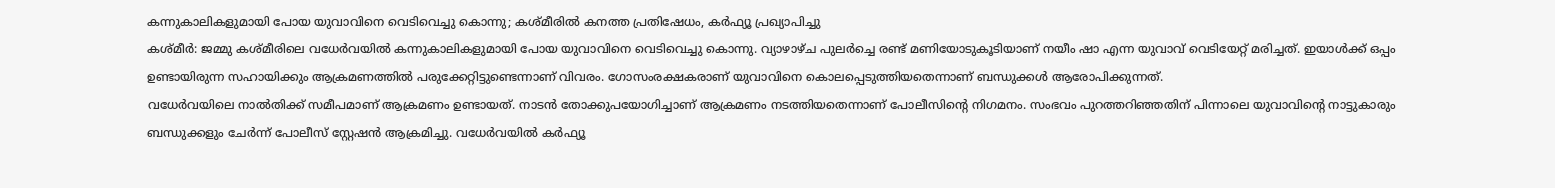കന്നുകാലികളുമായി പോയ യുവാവിനെ വെടിവെച്ചു കൊന്നു; കശ്മീരിൽ കനത്ത പ്രതിഷേധം, കർഫ്യൂ പ്രഖ്യാപിച്ചു
കശ്മീർ: ജമ്മു കശ്മീരിലെ വധേർവയിൽ കന്നുകാലികളുമായി പോയ യുവാവിനെ വെടിവെച്ചു കൊന്നു. വ്യാഴാഴ്ച പുലർച്ചെ രണ്ട് മണിയോടുകൂടിയാണ് നയീം ഷാ എന്ന യുവാവ് വെടിയേറ്റ് മരിച്ചത്. ഇയാൾക്ക് ഒപ്പം ഉണ്ടായിരുന്ന സഹായിക്കും ആക്രമണത്തിൽ പരുക്കേറ്റിട്ടുണ്ടെന്നാണ് വിവരം. ഗോസംരക്ഷകരാണ് യുവാവിനെ കൊലപ്പെടുത്തിയതെന്നാണ് ബന്ധുക്കൾ ആരോപിക്കുന്നത്.
വധേർവയിലെ നാൽതിക്ക് സമീപമാണ് ആക്രമണം ഉണ്ടായത്. നാടൻ തോക്കുപയോഗിച്ചാണ് ആക്രമണം നടത്തിയതെന്നാണ് പോലീസിന്റെ നിഗമനം. സംഭവം പുറത്തറിഞ്ഞതിന് പിന്നാലെ യുവാവിന്റെ നാട്ടുകാരും ബന്ധുക്കളും ചേർന്ന് പോലീസ് സ്റ്റേഷൻ ആക്രമിച്ചു. വധേർവയിൽ കർഫ്യൂ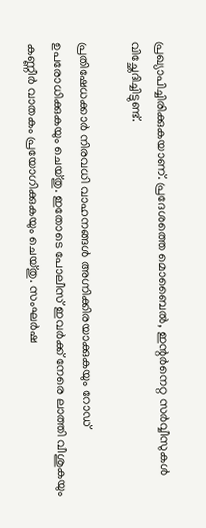പ്രഖ്യാപിച്ചിരിക്കുകയാണ്. പ്രദേശത്തെ മൊബൈൽ, ഇന്റർനെറ്റ സർവ്വീസുകൾ വിച്ഛേദിച്ചിട്ടുണ്ട്.

പ്രതിഷേധക്കാർ നിരവധി വാഹനങ്ങൾ അഗ്നിക്കിരയാക്കുകയും റോഡ് ഉപരോധിക്കുകയും ചെയ്തു. ഇതോടെ പോലീസ് ഇവർക്ക് നേരെ ലാത്തി വീശുകയും കണ്ണീർ വാതകം പ്രയോഗിക്കുകയും ചെയ്തു. സംഘർഷ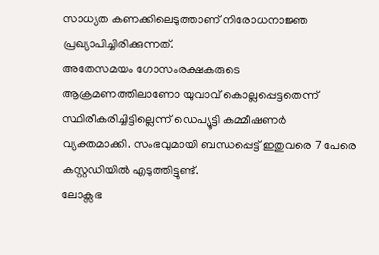സാധ്യത കണക്കിലെടുത്താണ് നിരോധനാജ്ഞ പ്രഖ്യാപിച്ചിരിക്കുന്നത്.
അതേസമയം ഗോസംരക്ഷകരുടെ ആക്രമണത്തിലാണോ യുവാവ് കൊല്ലപ്പെട്ടതെന്ന് സ്ഥിരീകരിച്ചിട്ടില്ലെന്ന് ഡെപ്യൂട്ടി കമ്മീഷണർ വ്യക്തമാക്കി. സംഭവുമായി ബന്ധപ്പെട്ട് ഇതുവരെ 7 പേരെ കസ്റ്റഡിയിൽ എടുത്തിട്ടുണ്ട്.
ലോക്സഭ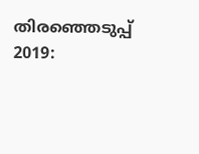തിരഞ്ഞെടുപ്പ് 2019: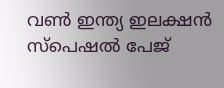വൺ ഇന്ത്യ ഇലക്ഷൻ സ്പെഷൽ പേജ്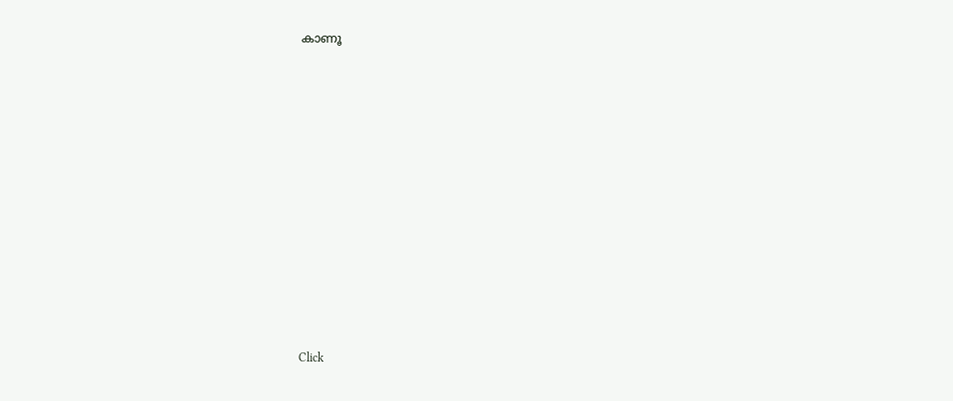കാണൂ












Click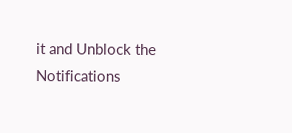it and Unblock the Notifications